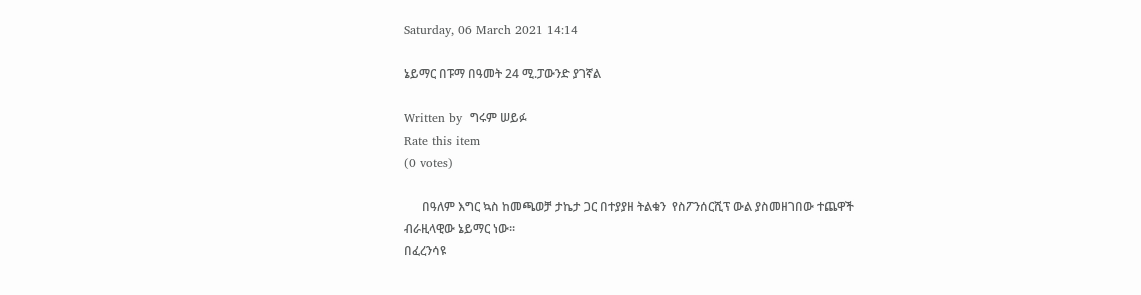Saturday, 06 March 2021 14:14

ኔይማር በፑማ በዓመት 24 ሚ.ፓውንድ ያገኛል

Written by  ግሩም ሠይፉ
Rate this item
(0 votes)

      በዓለም እግር ኳስ ከመጫወቻ ታኬታ ጋር በተያያዘ ትልቁን  የስፖንሰርሺፕ ውል ያስመዘገበው ተጨዋች ብራዚላዊው ኔይማር ነው፡፡
በፈረንሳዩ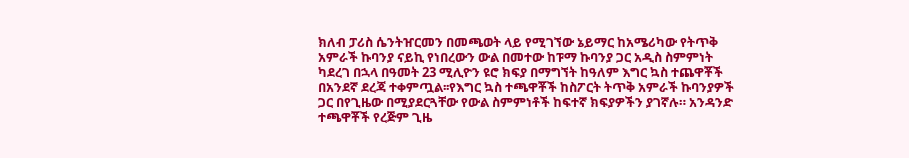ክለብ ፓሪስ ሴንትዠርመን በመጫወት ላይ የሚገኘው ኔይማር ከአሜሪካው የትጥቅ አምራች ኩባንያ ናይኪ የነበረውን ውል በመተው ከፑማ ኩባንያ ጋር አዲስ ስምምነት ካደረገ በኋላ በዓመት 23 ሚሊዮን ዩሮ ክፍያ በማግኘት ከዓለም እግር ኳስ ተጨዋቾች በአንደኛ ደረጃ ተቀምጧል፡፡የእግር ኳስ ተጫዋቾች ከስፖርት ትጥቅ አምራች ኩባንያዎች ጋር በየጊዜው በሚያደርጓቸው የውል ስምምነቶች ከፍተኛ ክፍያዎችን ያገኛሉ። አንዳንድ  ተጫዋቾች የረጅም ጊዜ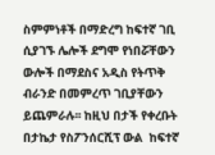ስምምነቶች በማድረግ ከፍተኛ ገቢ ሲያገኙ ሌሎች ደግሞ የነበሯቸውን ውሎች በማደስና አዲስ የትጥቅ ብራንድ በመምረጥ ገቢያቸውን ይጨምራሉ፡፡ ከዚህ በታች የቀረቡት በታኬታ የስፖንሰርሺፕ ውል  ከፍተኛ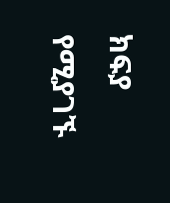ክፍያ የሚያገኙ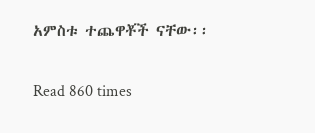አምስቱ ተጨዋቾች ናቸው፡፡

Read 860 times